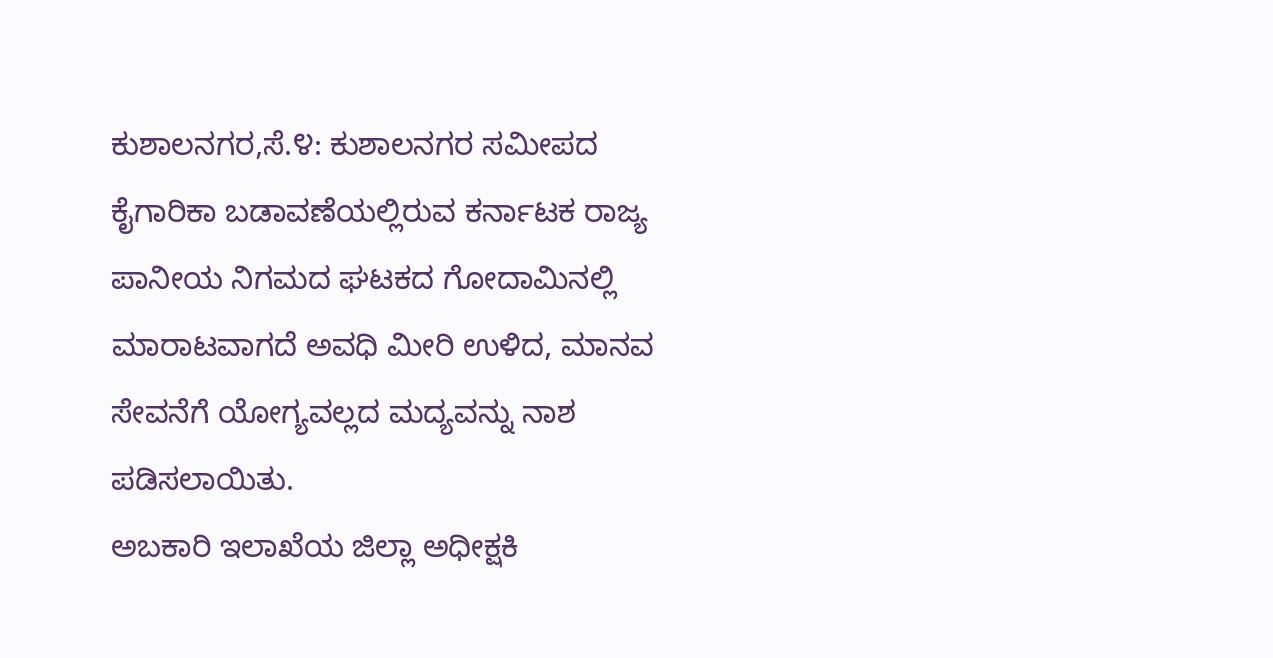ಕುಶಾಲನಗರ,ಸೆ.೪: ಕುಶಾಲನಗರ ಸಮೀಪದ ಕೈಗಾರಿಕಾ ಬಡಾವಣೆಯಲ್ಲಿರುವ ಕರ್ನಾಟಕ ರಾಜ್ಯ ಪಾನೀಯ ನಿಗಮದ ಘಟಕದ ಗೋದಾಮಿನಲ್ಲಿ ಮಾರಾಟವಾಗದೆ ಅವಧಿ ಮೀರಿ ಉಳಿದ, ಮಾನವ ಸೇವನೆಗೆ ಯೋಗ್ಯವಲ್ಲದ ಮದ್ಯವನ್ನು ನಾಶ ಪಡಿಸಲಾಯಿತು.
ಅಬಕಾರಿ ಇಲಾಖೆಯ ಜಿಲ್ಲಾ ಅಧೀಕ್ಷಕಿ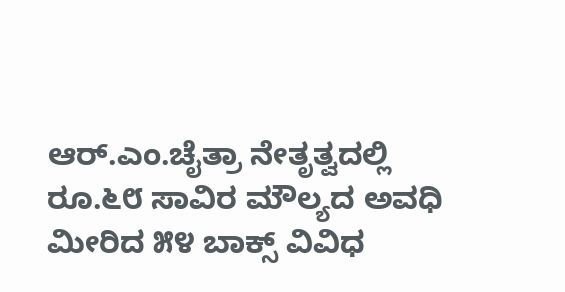ಆರ್.ಎಂ.ಚೈತ್ರಾ ನೇತೃತ್ವದಲ್ಲಿ ರೂ.೬೮ ಸಾವಿರ ಮೌಲ್ಯದ ಅವಧಿ ಮೀರಿದ ೫೪ ಬಾಕ್ಸ್ ವಿವಿಧ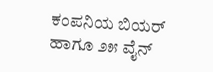ಕಂಪನಿಯ ಬಿಯರ್ ಹಾಗೂ ೨೫ ವೈನ್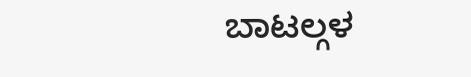ಬಾಟಲ್ಗಳ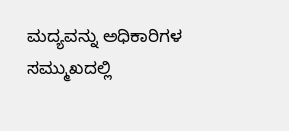ಮದ್ಯವನ್ನು ಅಧಿಕಾರಿಗಳ ಸಮ್ಮುಖದಲ್ಲಿ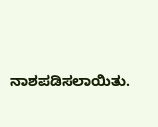ನಾಶಪಡಿಸಲಾಯಿತು.